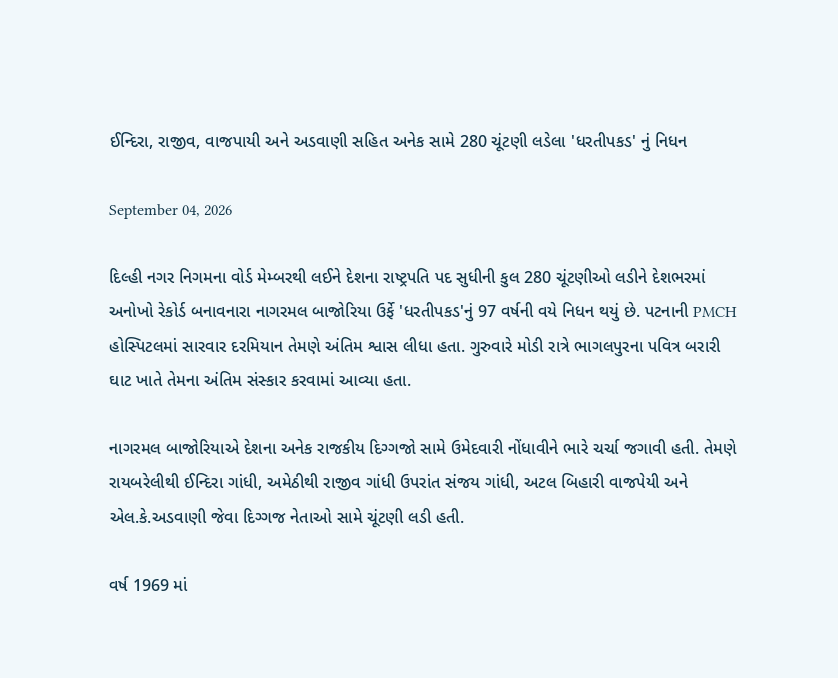ઈન્દિરા, રાજીવ, વાજપાયી અને અડવાણી સહિત અનેક સામે 280 ચૂંટણી લડેલા 'ધરતીપકડ' નું નિધન

September 04, 2026

દિલ્હી નગર નિગમના વોર્ડ મેમ્બરથી લઈને દેશના રાષ્ટ્રપતિ પદ સુધીની કુલ 280 ચૂંટણીઓ લડીને દેશભરમાં અનોખો રેકોર્ડ બનાવનારા નાગરમલ બાજોરિયા ઉર્ફે 'ધરતીપકડ'નું 97 વર્ષની વયે નિધન થયું છે. પટનાની PMCH હોસ્પિટલમાં સારવાર દરમિયાન તેમણે અંતિમ શ્વાસ લીધા હતા. ગુરુવારે મોડી રાત્રે ભાગલપુરના પવિત્ર બરારી ઘાટ ખાતે તેમના અંતિમ સંસ્કાર કરવામાં આવ્યા હતા.

નાગરમલ બાજોરિયાએ દેશના અનેક રાજકીય દિગ્ગજો સામે ઉમેદવારી નોંધાવીને ભારે ચર્ચા જગાવી હતી. તેમણે રાયબરેલીથી ઈન્દિરા ગાંધી, અમેઠીથી રાજીવ ગાંધી ઉપરાંત સંજય ગાંધી, અટલ બિહારી વાજપેયી અને એલ.કે.અડવાણી જેવા દિગ્ગજ નેતાઓ સામે ચૂંટણી લડી હતી.

વર્ષ 1969 માં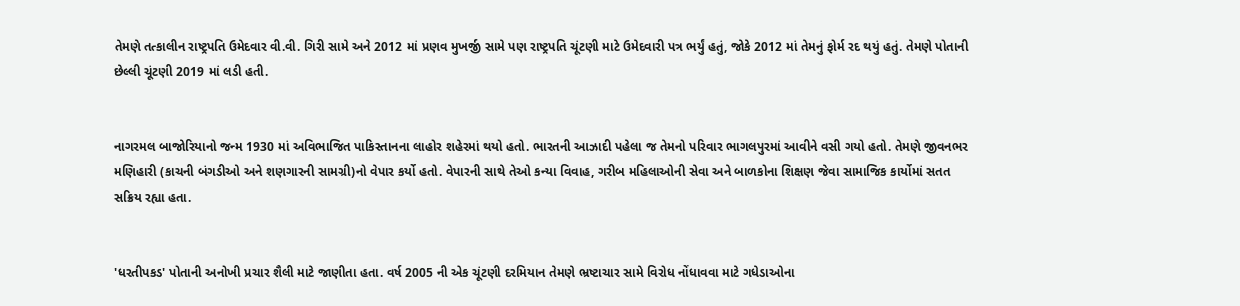તેમણે તત્કાલીન રાષ્ટ્રપતિ ઉમેદવાર વી.વી. ગિરી સામે અને 2012 માં પ્રણવ મુખર્જી સામે પણ રાષ્ટ્રપતિ ચૂંટણી માટે ઉમેદવારી પત્ર ભર્યું હતું, જોકે 2012 માં તેમનું ફોર્મ રદ થયું હતું. તેમણે પોતાની છેલ્લી ચૂંટણી 2019 માં લડી હતી.


નાગરમલ બાજોરિયાનો જન્મ 1930 માં અવિભાજિત પાકિસ્તાનના લાહોર શહેરમાં થયો હતો. ભારતની આઝાદી પહેલા જ તેમનો પરિવાર ભાગલપુરમાં આવીને વસી ગયો હતો. તેમણે જીવનભર મણિહારી (કાચની બંગડીઓ અને શણગારની સામગ્રી)નો વેપાર કર્યો હતો. વેપારની સાથે તેઓ કન્યા વિવાહ, ગરીબ મહિલાઓની સેવા અને બાળકોના શિક્ષણ જેવા સામાજિક કાર્યોમાં સતત સક્રિય રહ્યા હતા.


'ધરતીપકડ' પોતાની અનોખી પ્રચાર શૈલી માટે જાણીતા હતા. વર્ષ 2005 ની એક ચૂંટણી દરમિયાન તેમણે ભ્રષ્ટાચાર સામે વિરોધ નોંધાવવા માટે ગધેડાઓના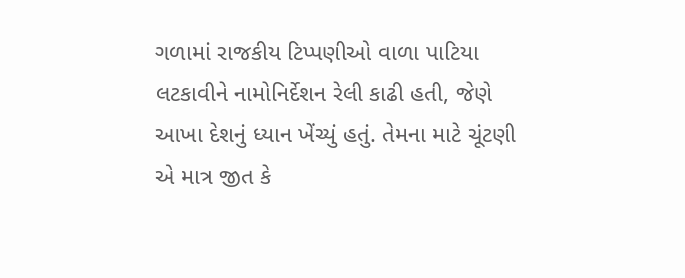ગળામાં રાજકીય ટિપ્પણીઓ વાળા પાટિયા લટકાવીને નામોનિર્દેશન રેલી કાઢી હતી, જેણે આખા દેશનું ધ્યાન ખેંચ્યું હતું. તેમના માટે ચૂંટણી એ માત્ર જીત કે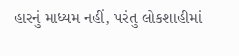હારનું માધ્યમ નહીં, પરંતુ લોકશાહીમાં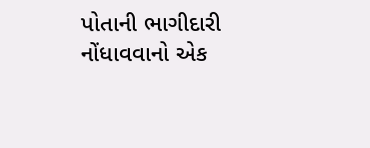પોતાની ભાગીદારી નોંધાવવાનો એક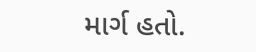માર્ગ હતો.